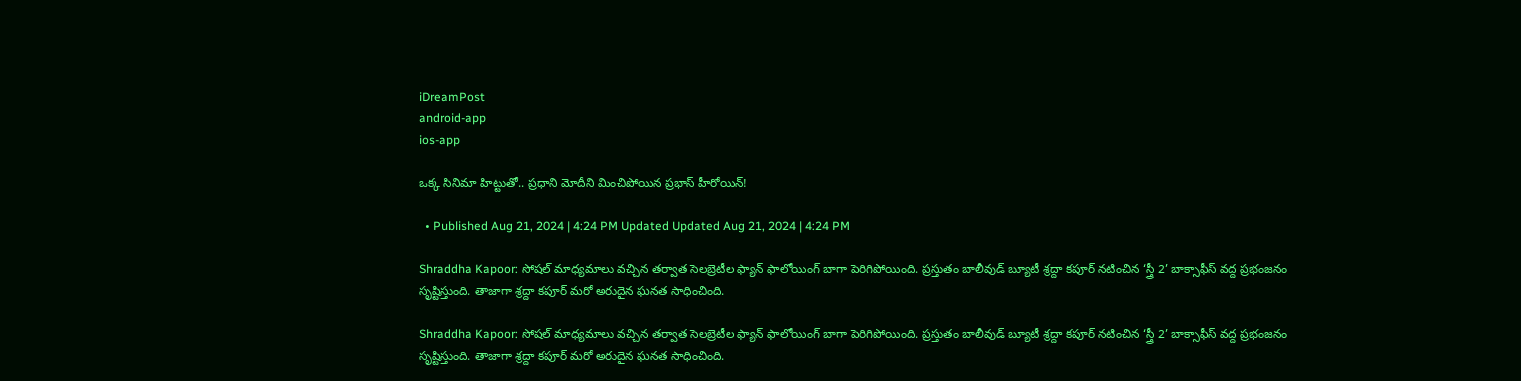iDreamPost
android-app
ios-app

ఒక్క సినిమా హిట్టుతో.. ప్రధాని మోదీని మించిపోయిన ప్రభాస్‌ హీరోయిన్‌!

  • Published Aug 21, 2024 | 4:24 PM Updated Updated Aug 21, 2024 | 4:24 PM

Shraddha Kapoor: సోషల్ మాధ్యమాలు వచ్చిన తర్వాత సెలబ్రెటీల ఫ్యాన్ ఫాలోయింగ్ బాగా పెరిగిపోయింది. ప్రస్తుతం బాలీవుడ్ బ్యూటీ శ్రద్దా కపూర్ నటించిన ‘స్త్రీ 2’ బాక్సాఫీస్ వద్ద ప్రభంజనం సృష్టిస్తుంది. తాజాగా శ్రద్దా కపూర్ మరో అరుదైన ఘనత సాధించింది.

Shraddha Kapoor: సోషల్ మాధ్యమాలు వచ్చిన తర్వాత సెలబ్రెటీల ఫ్యాన్ ఫాలోయింగ్ బాగా పెరిగిపోయింది. ప్రస్తుతం బాలీవుడ్ బ్యూటీ శ్రద్దా కపూర్ నటించిన ‘స్త్రీ 2’ బాక్సాఫీస్ వద్ద ప్రభంజనం సృష్టిస్తుంది. తాజాగా శ్రద్దా కపూర్ మరో అరుదైన ఘనత సాధించింది.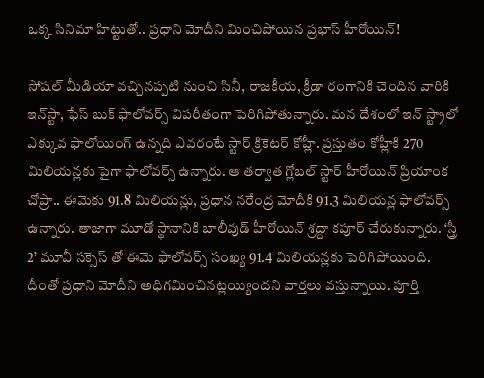ఒక్క సినిమా హిట్టుతో.. ప్రధాని మోదీని మించిపోయిన ప్రభాస్‌ హీరోయిన్‌!

సోషల్ మీడియా వచ్చినప్పటి నుంచి సినీ, రాజకీయ, క్రీడా రంగానికి చెందిన వారికి ఇన్‌స్టా, ఫేస్ బుక్ ఫాలోవర్స్ విపరీతంగా పెరిగిపోతున్నారు. మన దేశంలో ఇన్ స్ట్రాలో ఎక్కువ ఫాలోయింగ్ ఉన్నది ఎవరంటే స్టార్ క్రికెటర్ కోహ్లీ. ప్రస్తుతం కోహ్లీకి 270 మిలియన్లకు పైగా ఫాలోవర్స్ ఉన్నారు. ఆ తర్వాత గ్లోబల్ స్టార్ హీరోయిన్ ప్రియాంక చోప్రా.. ఈమెకు 91.8 మిలియన్లు, ప్రధాన నరేంద్ర మోదీకి 91.3 మిలియన్ల ఫాలోవర్స్ ఉన్నారు. తాజాగా మూడో స్థానానికి బాలీవుడ్ హీరోయిన్ శ్రద్దా కపూర్ చేరుకున్నారు. ‘స్త్రీ 2’ మూవీ సక్సెస్ తో ఈమె ఫాలోవర్స్ సంఖ్య 91.4 మిలియన్లకు పెరిగిపోయింది. దీంతో ప్రధాని మోదీని అధిగమించినట్లయ్యిందని వార్తలు వస్తున్నాయి. పూర్తి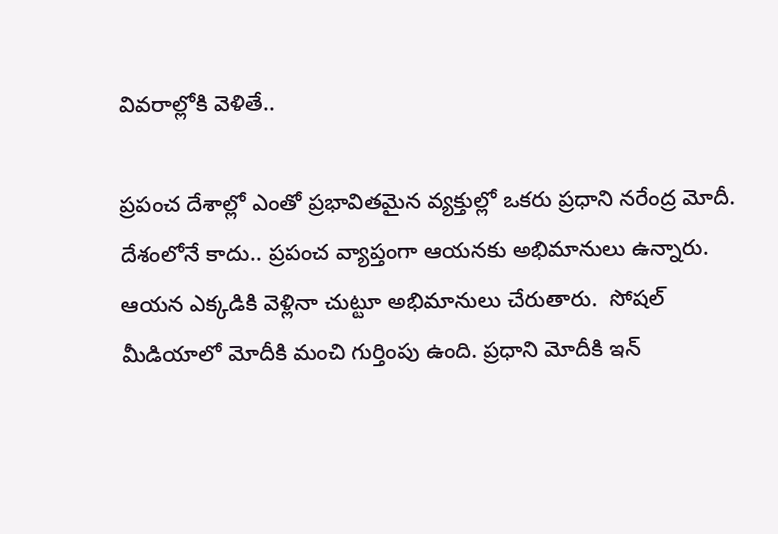వివరాల్లోకి వెళితే..

ప్రపంచ దేశాల్లో ఎంతో ప్రభావితమైన వ్యక్తుల్లో ఒకరు ప్రధాని నరేంద్ర మోదీ. దేశంలోనే కాదు.. ప్రపంచ వ్యాప్తంగా ఆయనకు అభిమానులు ఉన్నారు. ఆయన ఎక్కడికి వెళ్లినా చుట్టూ అభిమానులు చేరుతారు.  సోషల్ మీడియాలో మోదీకి మంచి గుర్తింపు ఉంది. ప్రధాని మోదీకి ఇన్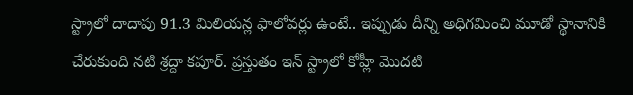స్ట్రాలో దాదాపు 91.3 మిలియన్ల ఫాలోవర్లు ఉంటే.. ఇప్పుడు దీన్ని అధిగమించి మూడో స్థానానికి చేరుకుంది నటి శ్రద్దా కపూర్. ప్రస్తుతం ఇన్ స్ట్రాలో కోహ్లీ మొదటి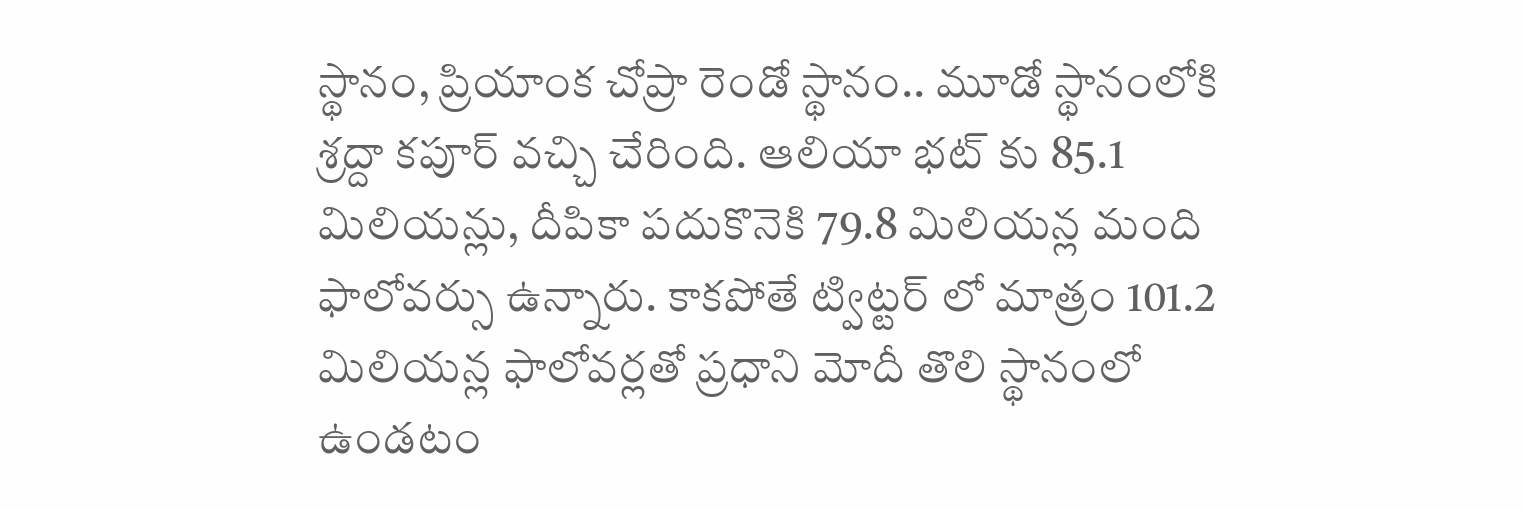స్థానం, ప్రియాంక చోప్రా రెండో స్థానం.. మూడో స్థానంలోకి శ్రద్దా కపూర్ వచ్చి చేరింది. ఆలియా భట్ కు 85.1 మిలియన్లు, దీపికా పదుకొనెకి 79.8 మిలియన్ల మంది ఫాలోవర్సు ఉన్నారు. కాకపోతే ట్విట్టర్ లో మాత్రం 101.2 మిలియన్ల ఫాలోవర్లతో ప్రధాని మోదీ తొలి స్థానంలో ఉండటం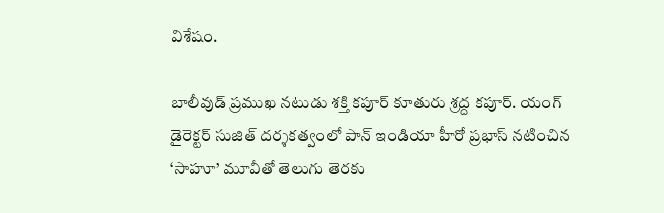విశేషం.

బాలీవుడ్ ప్రముఖ నటుడు శక్తి కపూర్ కూతురు శ్రద్ద కపూర్. యంగ్ డైరెక్టర్ సుజిత్ దర్శకత్వంలో పాన్ ఇండియా హీరో ప్రభాస్ నటించిన ‘సాహూ’ మూవీతో తెలుగు తెరకు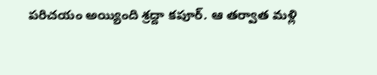పరిచయం అయ్యింది శ్రద్దా కపూర్. ఆ తర్వాత మళ్లి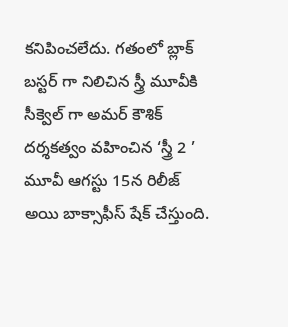కనిపించలేదు. గతంలో బ్లాక్ బస్టర్ గా నిలిచిన స్త్రీ మూవీకి సీక్వెల్ గా అమర్ కౌశిక్ దర్శకత్వం వహించిన ‘స్త్రీ 2 ’ మూవీ ఆగస్టు 15న రిలీజ్ అయి బాక్సాఫీస్ షేక్ చేస్తుంది.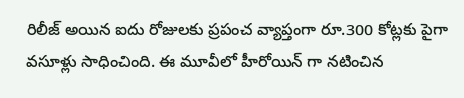రిలీజ్ అయిన ఐదు రోజులకు ప్రపంచ వ్యాప్తంగా రూ.300 కోట్లకు పైగా వసూళ్లు సాధించింది. ఈ మూవీలో హీరోయిన్ గా నటించిన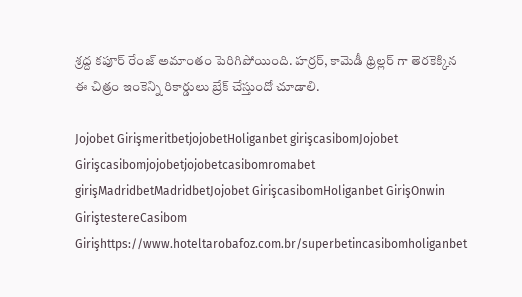శ్రద్ద కపూర్ రేంజ్ అమాంతం పెరిగిపోయింది. హర్రర్, కామెడీ థ్రిల్లర్ గా తెరకెక్కిన ఈ చిత్రం ఇంకెన్ని రికార్డులు బ్రేక్ చేస్తుందో చూడాలి.

Jojobet GirişmeritbetjojobetHoliganbet girişcasibomJojobet Girişcasibomjojobetjojobetcasibomromabet girişMadridbetMadridbetJojobet GirişcasibomHoliganbet GirişOnwin GiriştestereCasibom Girişhttps://www.hoteltarobafoz.com.br/superbetincasibomholiganbet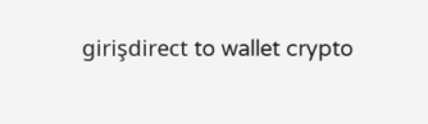girişdirect to wallet crypto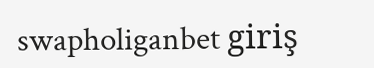swapholiganbet giriş